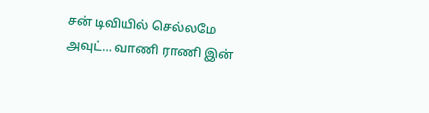சன் டிவியில் செல்லமே அவுட்… வாணி ராணி இன்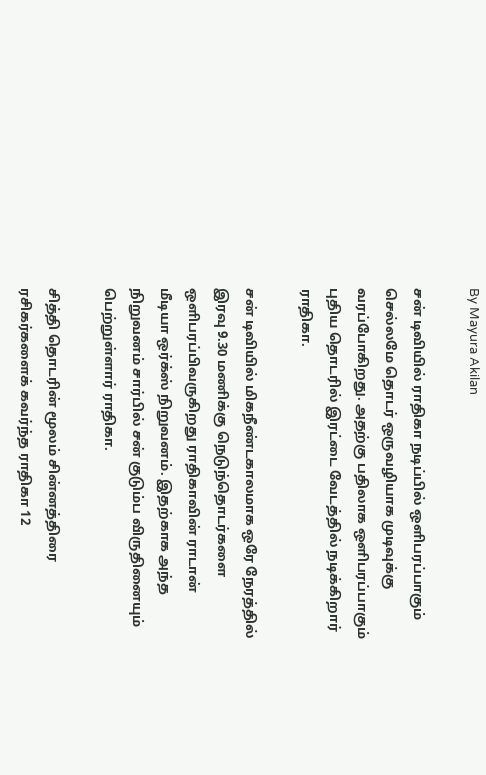By Mayura Akilan

சன் டிவியில் ராதிகா நடிப்பில் ஒளிபரப்பாகும் செல்லமே தொடர் ஒருவழியாக முடிவுக்கு வரப்போகிறது. அதற்கு பதிலாக ஒளிபரப்பாகும் புதிய தொடரில் இரட்டை வேடத்தில் நடிக்கிறார் ராதிகா.

சன் டிவியில் மிகநீண்டகாலமாக ஒரே நேரத்தில் இரவு 9.30 மணிக்கு நெடுந்தொடர்களை ஒளிபரப்பிவருகிறது ராதிகாவின் ராடான் மீடியா ஒர்க்ஸ் நிறுவனம். இதற்காக அந்த நிறுவனம் சார்பில் சன் குடும்ப விருதினையும் பெற்றுள்ளார் ராதிகா.

சித்தி தொடரின் மூலம் சின்னத்திரை ரசிகர்களைக் கவர்ந்த ராதிகா 12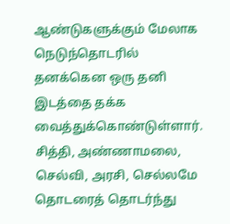ஆண்டுகளுக்கும் மேலாக நெடுந்தொடரில் தனக்கென ஒரு தனி இடத்தை தக்க வைத்துக்கொண்டுள்ளார். சித்தி, அண்ணாமலை, செல்வி, அரசி, செல்லமே தொடரைத் தொடர்ந்து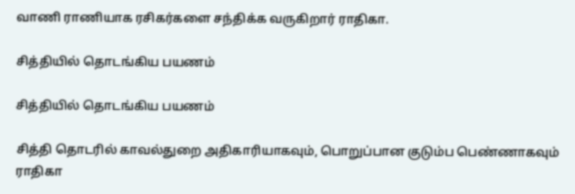வாணி ராணியாக ரசிகர்களை சந்திக்க வருகிறார் ராதிகா.

சித்தியில் தொடங்கிய பயணம்

சித்தியில் தொடங்கிய பயணம்

சித்தி தொடரில் காவல்துறை அதிகாரியாகவும், பொறுப்பான குடும்ப பெண்ணாகவும் ராதிகா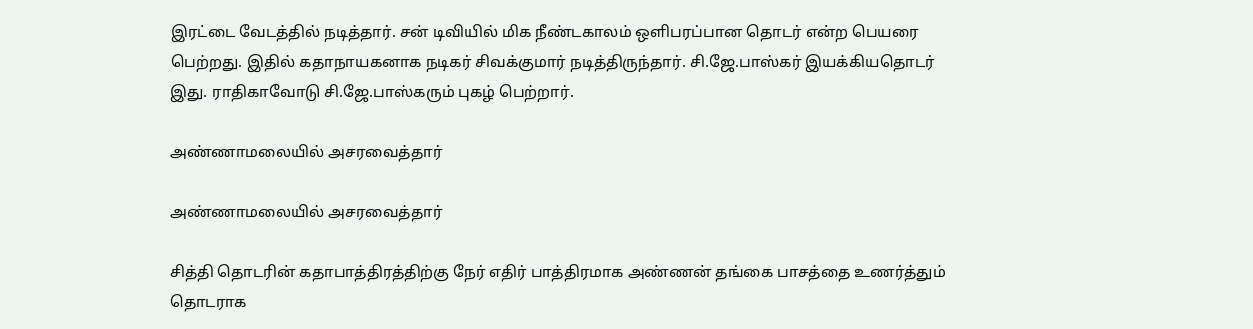இரட்டை வேடத்தில் நடித்தார். சன் டிவியில் மிக நீண்டகாலம் ஒளிபரப்பான தொடர் என்ற பெயரை பெற்றது. இதில் கதாநாயகனாக நடிகர் சிவக்குமார் நடித்திருந்தார். சி.ஜே.பாஸ்கர் இயக்கியதொடர் இது. ராதிகாவோடு சி.ஜே.பாஸ்கரும் புகழ் பெற்றார்.

அண்ணாமலையில் அசரவைத்தார்

அண்ணாமலையில் அசரவைத்தார்

சித்தி தொடரின் கதாபாத்திரத்திற்கு நேர் எதிர் பாத்திரமாக அண்ணன் தங்கை பாசத்தை உணர்த்தும் தொடராக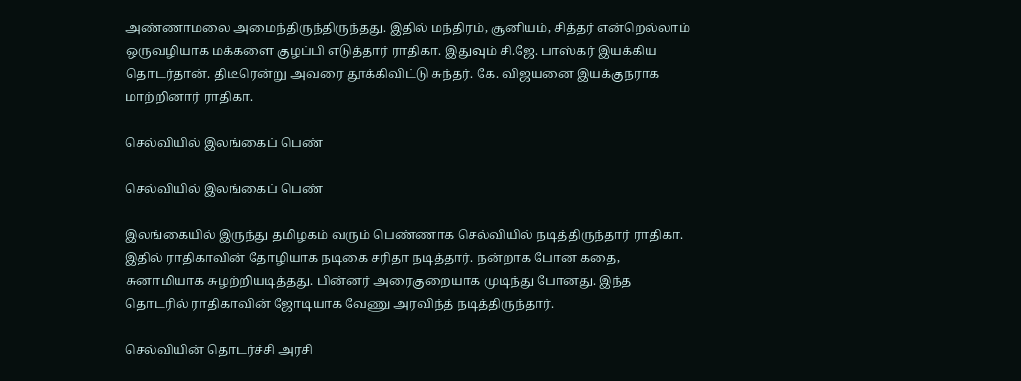அண்ணாமலை அமைந்திருந்திருந்தது. இதில் மந்திரம், சூனியம், சித்தர் என்றெல்லாம் ஒருவழியாக மக்களை குழப்பி எடுத்தார் ராதிகா. இதுவும் சி.ஜே. பாஸ்கர் இயக்கிய தொடர்தான். திடீரென்று அவரை தூக்கிவிட்டு சுந்தர். கே. விஜயனை இயக்குநராக மாற்றினார் ராதிகா.

செல்வியில் இலங்கைப் பெண்

செல்வியில் இலங்கைப் பெண்

இலங்கையில் இருந்து தமிழகம் வரும் பெண்ணாக செல்வியில் நடித்திருந்தார் ராதிகா. இதில் ராதிகாவின் தோழியாக நடிகை சரிதா நடித்தார். நன்றாக போன கதை, சுனாமியாக சுழற்றியடித்தது. பின்னர் அரைகுறையாக முடிந்து போனது. இந்த தொடரில் ராதிகாவின் ஜோடியாக வேணு அரவிந்த் நடித்திருந்தார்.

செல்வியின் தொடர்ச்சி அரசி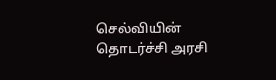செல்வியின் தொடர்ச்சி அரசி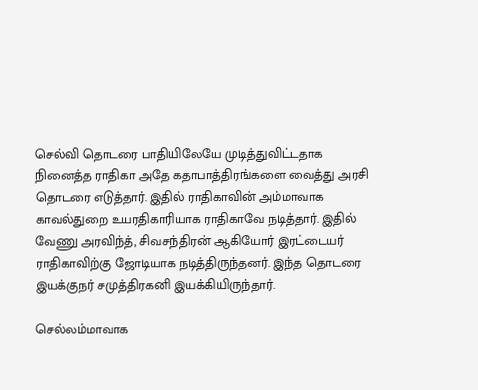செல்வி தொடரை பாதியிலேயே முடித்துவிட்டதாக நினைத்த ராதிகா அதே கதாபாத்திரங்களை வைத்து அரசி தொடரை எடுத்தார். இதில் ராதிகாவின் அம்மாவாக காவல்துறை உயரதிகாரியாக ராதிகாவே நடித்தார். இதில் வேணு அரவிந்த், சிவசந்திரன் ஆகியோர் இரட்டையர் ராதிகாவிற்கு ஜோடியாக நடித்திருந்தனர். இந்த தொடரை இயக்குநர் சமுத்திரகனி இயக்கியிருந்தார்.

செல்லம்மாவாக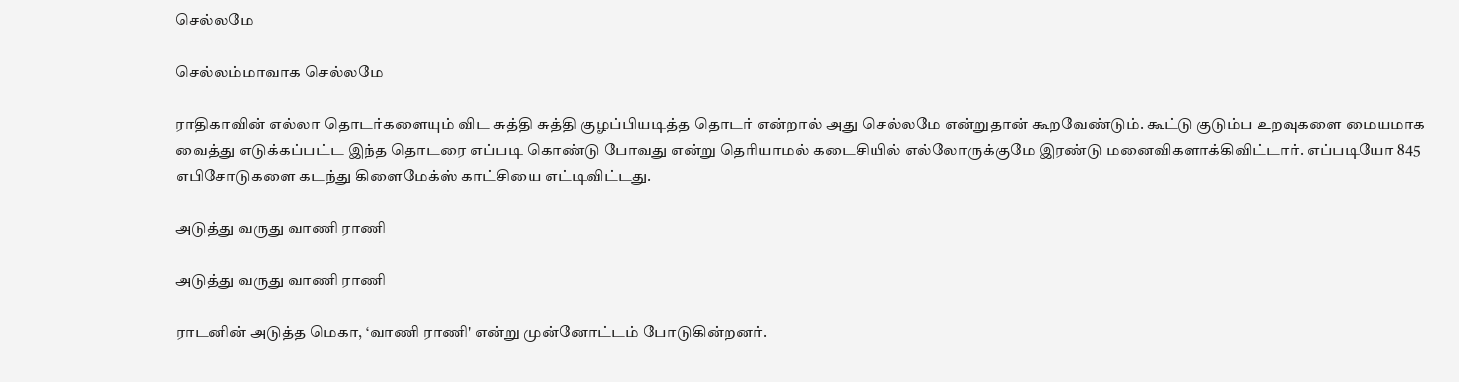செல்லமே

செல்லம்மாவாக செல்லமே

ராதிகாவின் எல்லா தொடர்களையும் விட சுத்தி சுத்தி குழப்பியடித்த தொடர் என்றால் அது செல்லமே என்றுதான் கூறவேண்டும். கூட்டு குடும்ப உறவுகளை மையமாக வைத்து எடுக்கப்பட்ட இந்த தொடரை எப்படி கொண்டு போவது என்று தெரியாமல் கடைசியில் எல்லோருக்குமே இரண்டு மனைவிகளாக்கிவிட்டார். எப்படியோ 845 எபிசோடுகளை கடந்து கிளைமேக்ஸ் காட்சியை எட்டிவிட்டது.

அடுத்து வருது வாணி ராணி

அடுத்து வருது வாணி ராணி

ராடனின் அடுத்த மெகா, ‘வாணி ராணி' என்று முன்னோட்டம் போடுகின்றனர்.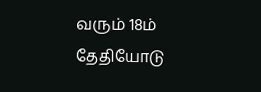வரும் 18ம் தேதியோடு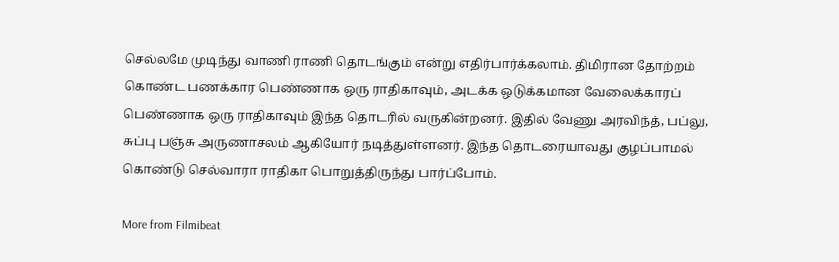செல்லமே முடிந்து வாணி ராணி தொடங்கும் என்று எதிர்பார்க்கலாம். திமிரான தோற்றம் கொண்ட பணக்கார பெண்ணாக ஒரு ராதிகாவும், அடக்க ஒடுக்கமான வேலைக்காரப் பெண்ணாக ஒரு ராதிகாவும் இந்த தொடரில் வருகின்றனர். இதில் வேணு அரவிந்த், பப்லு, சுப்பு பஞ்சு அருணாசலம் ஆகியோர் நடித்துள்ளனர். இந்த தொடரையாவது குழப்பாமல் கொண்டு செல்வாரா ராதிகா பொறுத்திருந்து பார்ப்போம்.

More from Filmibeat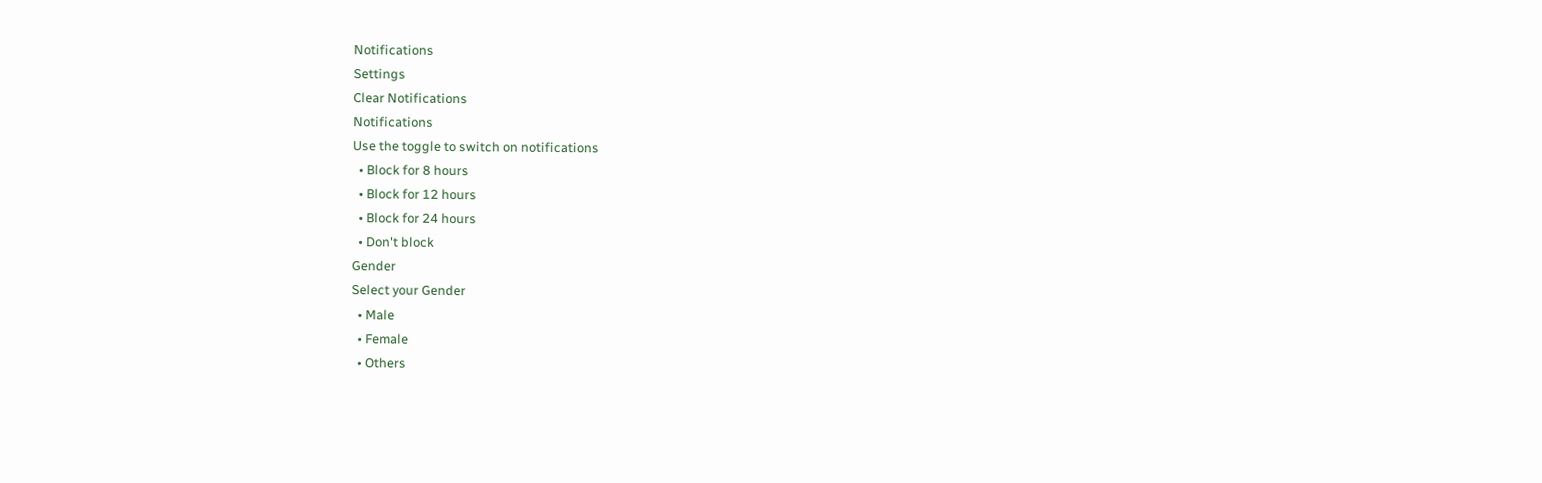Notifications
Settings
Clear Notifications
Notifications
Use the toggle to switch on notifications
  • Block for 8 hours
  • Block for 12 hours
  • Block for 24 hours
  • Don't block
Gender
Select your Gender
  • Male
  • Female
  • Others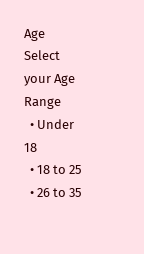Age
Select your Age Range
  • Under 18
  • 18 to 25
  • 26 to 35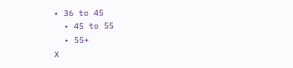• 36 to 45
  • 45 to 55
  • 55+
X